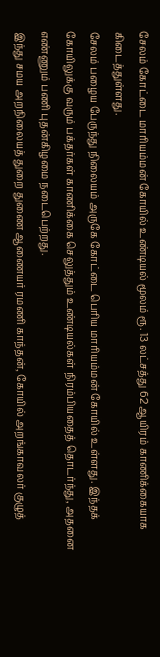சேலம் கோட்டை மாரியம்மன் கோயில் உண்டியல் மூலம் ரூ. 13 லட்சத்து 62 ஆயிரம் காணிக்கையாக கிடைத்துள்ளது.
சேலம் பழைய பேருந்து நிலையம் அருகே கோட்டை பெரிய மாரியம்மன் கோயில் உள்ளது. இந்தக் கோயிலுக்கு வரும் பக்தர்கள் காணிக்கை செலுத்தும் உண்டியல்கள் நிரம்பியதைத் தொடர்ந்து, அதனை எண்ணும் பணி புதன்கிழமை நடைபெற்றது.
இந்து சமய அறநிலையத் துறை துணை ஆணையர் ரமணி காந்தன், கோயில் அறங்காவலர் குழுத்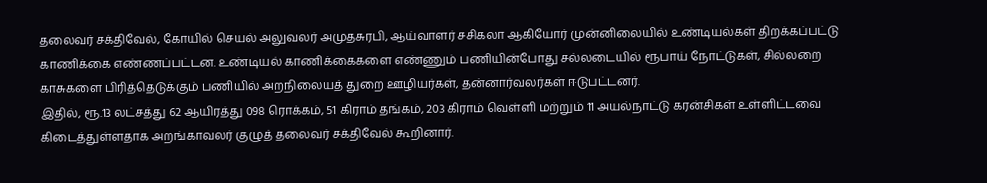தலைவர் சக்திவேல், கோயில் செயல் அலுவலர் அமுதசுரபி, ஆய்வாளர் சசிகலா ஆகியோர் முன்னிலையில் உண்டியல்கள் திறக்கப்பட்டு காணிக்கை எண்ணப்பட்டன. உண்டியல் காணிக்கைகளை எண்ணும் பணியின்போது சல்லடையில் ரூபாய் நோட்டுகள், சில்லறை காசுகளை பிரித்தெடுக்கும் பணியில் அறநிலையத் துறை ஊழியர்கள், தன்னார்வலர்கள் ஈடுபட்டனர்.
இதில், ரூ.13 லட்சத்து 62 ஆயிரத்து 098 ரொக்கம், 51 கிராம் தங்கம், 203 கிராம் வெள்ளி மற்றும் 11 அயல்நாட்டு கரன்சிகள் உள்ளிட்டவை கிடைத்துள்ளதாக அறங்காவலர் குழுத் தலைவர் சக்திவேல் கூறினார்.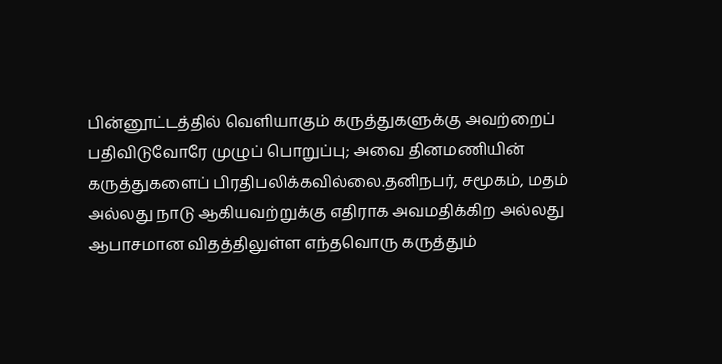பின்னூட்டத்தில் வெளியாகும் கருத்துகளுக்கு அவற்றைப் பதிவிடுவோரே முழுப் பொறுப்பு; அவை தினமணியின் கருத்துகளைப் பிரதிபலிக்கவில்லை.தனிநபர், சமூகம், மதம் அல்லது நாடு ஆகியவற்றுக்கு எதிராக அவமதிக்கிற அல்லது ஆபாசமான விதத்திலுள்ள எந்தவொரு கருத்தும்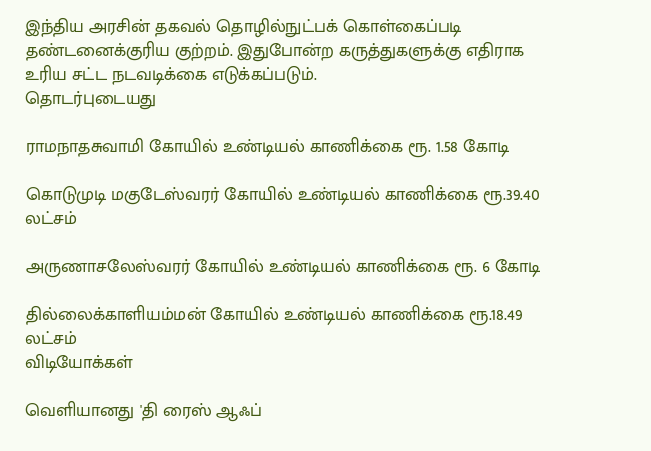இந்திய அரசின் தகவல் தொழில்நுட்பக் கொள்கைப்படி தண்டனைக்குரிய குற்றம். இதுபோன்ற கருத்துகளுக்கு எதிராக உரிய சட்ட நடவடிக்கை எடுக்கப்படும்.
தொடர்புடையது

ராமநாதசுவாமி கோயில் உண்டியல் காணிக்கை ரூ. 1.58 கோடி

கொடுமுடி மகுடேஸ்வரர் கோயில் உண்டியல் காணிக்கை ரூ.39.40 லட்சம்

அருணாசலேஸ்வரர் கோயில் உண்டியல் காணிக்கை ரூ. 6 கோடி

தில்லைக்காளியம்மன் கோயில் உண்டியல் காணிக்கை ரூ.18.49 லட்சம்
விடியோக்கள்

வெளியானது 'தி ரைஸ் ஆஃப்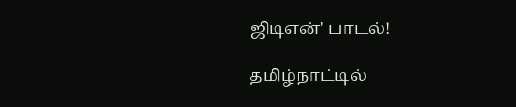ஜிடிஎன்' பாடல்!

தமிழ்நாட்டில்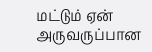மட்டும் ஏன் அருவருப்பான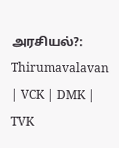அரசியல்?: Thirumavalavan | VCK | DMK | TVK